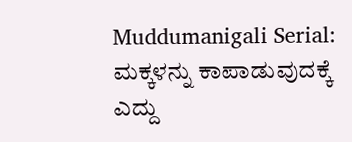Muddumanigali Serial: ಮಕ್ಕಳನ್ನು ಕಾಪಾಡುವುದಕ್ಕೆ ಎದ್ದು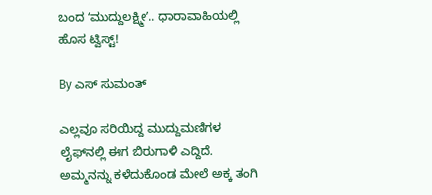ಬಂದ ʻಮುದ್ದುಲಕ್ಷ್ಮೀʼ.. ಧಾರಾವಾಹಿಯಲ್ಲಿ ಹೊಸ ಟ್ವಿಸ್ಟ್!

By ಎಸ್ ಸುಮಂತ್

ಎಲ್ಲವೂ ಸರಿಯಿದ್ದ ಮುದ್ದುಮಣಿಗಳ ಲೈಫ್‌ನಲ್ಲಿ ಈಗ ಬಿರುಗಾಳಿ ಎದ್ದಿದೆ. ಅಮ್ಮನನ್ನು ಕಳೆದುಕೊಂಡ ಮೇಲೆ ಅಕ್ಕ ತಂಗಿ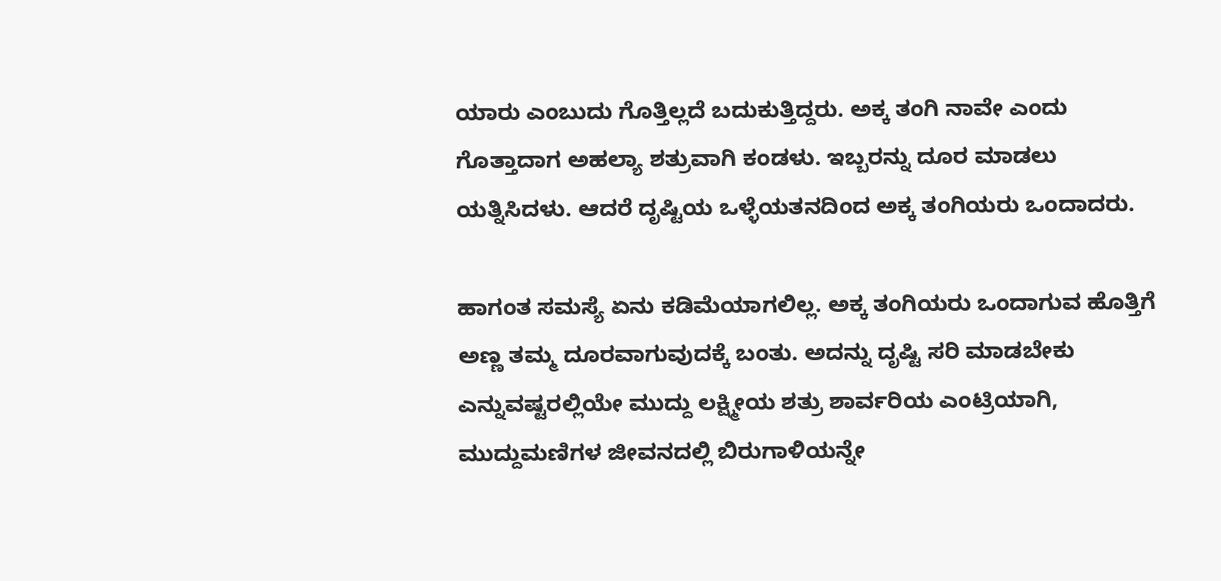ಯಾರು ಎಂಬುದು ಗೊತ್ತಿಲ್ಲದೆ ಬದುಕುತ್ತಿದ್ದರು. ಅಕ್ಕ ತಂಗಿ ನಾವೇ ಎಂದು ಗೊತ್ತಾದಾಗ ಅಹಲ್ಯಾ ಶತ್ರುವಾಗಿ ಕಂಡಳು. ಇಬ್ಬರನ್ನು ದೂರ ಮಾಡಲು ಯತ್ನಿಸಿದಳು. ಆದರೆ ದೃಷ್ಟಿಯ ಒಳ್ಳೆಯತನದಿಂದ ಅಕ್ಕ ತಂಗಿಯರು ಒಂದಾದರು.

ಹಾಗಂತ ಸಮಸ್ಯೆ ಏನು ಕಡಿಮೆಯಾಗಲಿಲ್ಲ. ಅಕ್ಕ ತಂಗಿಯರು ಒಂದಾಗುವ ಹೊತ್ತಿಗೆ ಅಣ್ಣ ತಮ್ಮ ದೂರವಾಗುವುದಕ್ಕೆ ಬಂತು. ಅದನ್ನು ದೃಷ್ಟಿ ಸರಿ ಮಾಡಬೇಕು ಎನ್ನುವಷ್ಟರಲ್ಲಿಯೇ ಮುದ್ದು ಲಕ್ಷ್ಮೀಯ ಶತ್ರು ಶಾರ್ವರಿಯ ಎಂಟ್ರಿಯಾಗಿ, ಮುದ್ದುಮಣಿಗಳ ಜೀವನದಲ್ಲಿ ಬಿರುಗಾಳಿಯನ್ನೇ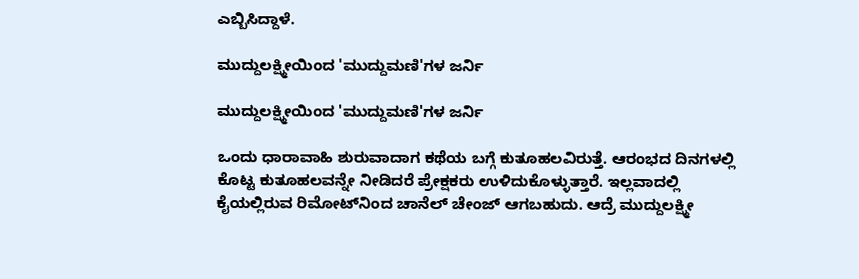ಎಬ್ಬಿಸಿದ್ದಾಳೆ.

ಮುದ್ದುಲಕ್ಷ್ಮೀಯಿಂದ 'ಮುದ್ದುಮಣಿ'ಗಳ ಜರ್ನಿ

ಮುದ್ದುಲಕ್ಷ್ಮೀಯಿಂದ 'ಮುದ್ದುಮಣಿ'ಗಳ ಜರ್ನಿ

ಒಂದು ಧಾರಾವಾಹಿ ಶುರುವಾದಾಗ ಕಥೆಯ ಬಗ್ಗೆ ಕುತೂಹಲವಿರುತ್ತೆ. ಆರಂಭದ ದಿನಗಳಲ್ಲಿ ಕೊಟ್ಟ ಕುತೂಹಲವನ್ನೇ ನೀಡಿದರೆ ಪ್ರೇಕ್ಷಕರು ಉಳಿದುಕೊಳ್ಳುತ್ತಾರೆ. ಇಲ್ಲವಾದಲ್ಲಿ ಕೈಯಲ್ಲಿರುವ ರಿಮೋಟ್‌ನಿಂದ ಚಾನೆಲ್ ಚೇಂಜ್ ಆಗಬಹುದು. ಆದ್ರೆ ಮುದ್ದುಲಕ್ಷ್ಮೀ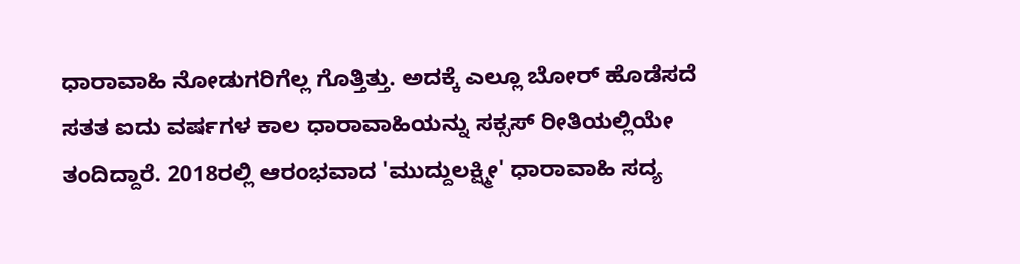ಧಾರಾವಾಹಿ ನೋಡುಗರಿಗೆಲ್ಲ ಗೊತ್ತಿತ್ತು. ಅದಕ್ಕೆ ಎಲ್ಲೂ ಬೋರ್ ಹೊಡೆಸದೆ ಸತತ ಐದು ವರ್ಷಗಳ ಕಾಲ ಧಾರಾವಾಹಿಯನ್ನು ಸಕ್ಸಸ್ ರೀತಿಯಲ್ಲಿಯೇ ತಂದಿದ್ದಾರೆ. 2018ರಲ್ಲಿ ಆರಂಭವಾದ 'ಮುದ್ದುಲಕ್ಷ್ಮೀ' ಧಾರಾವಾಹಿ ಸದ್ಯ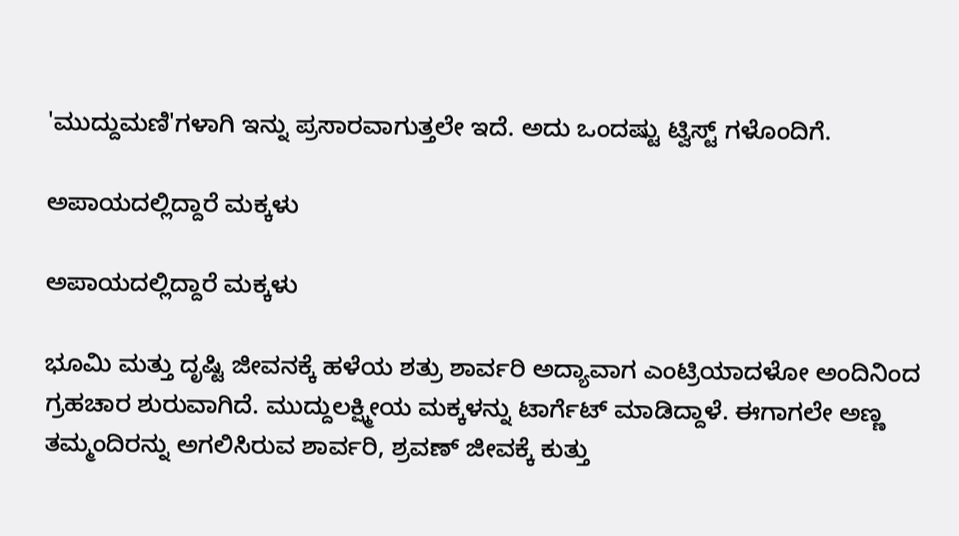'ಮುದ್ದುಮಣಿ'ಗಳಾಗಿ ಇನ್ನು ಪ್ರಸಾರವಾಗುತ್ತಲೇ ಇದೆ. ಅದು ಒಂದಷ್ಟು ಟ್ವಿಸ್ಟ್ ಗಳೊಂದಿಗೆ.

ಅಪಾಯದಲ್ಲಿದ್ದಾರೆ ಮಕ್ಕಳು

ಅಪಾಯದಲ್ಲಿದ್ದಾರೆ ಮಕ್ಕಳು

ಭೂಮಿ ಮತ್ತು ದೃಷ್ಟಿ ಜೀವನಕ್ಕೆ ಹಳೆಯ ಶತ್ರು ಶಾರ್ವರಿ ಅದ್ಯಾವಾಗ ಎಂಟ್ರಿಯಾದಳೋ ಅಂದಿನಿಂದ ಗ್ರಹಚಾರ ಶುರುವಾಗಿದೆ. ಮುದ್ದುಲಕ್ಷ್ಮೀಯ ಮಕ್ಕಳನ್ನು ಟಾರ್ಗೆಟ್ ಮಾಡಿದ್ದಾಳೆ. ಈಗಾಗಲೇ ಅಣ್ಣ ತಮ್ಮಂದಿರನ್ನು ಅಗಲಿಸಿರುವ ಶಾರ್ವರಿ, ಶ್ರವಣ್ ಜೀವಕ್ಕೆ ಕುತ್ತು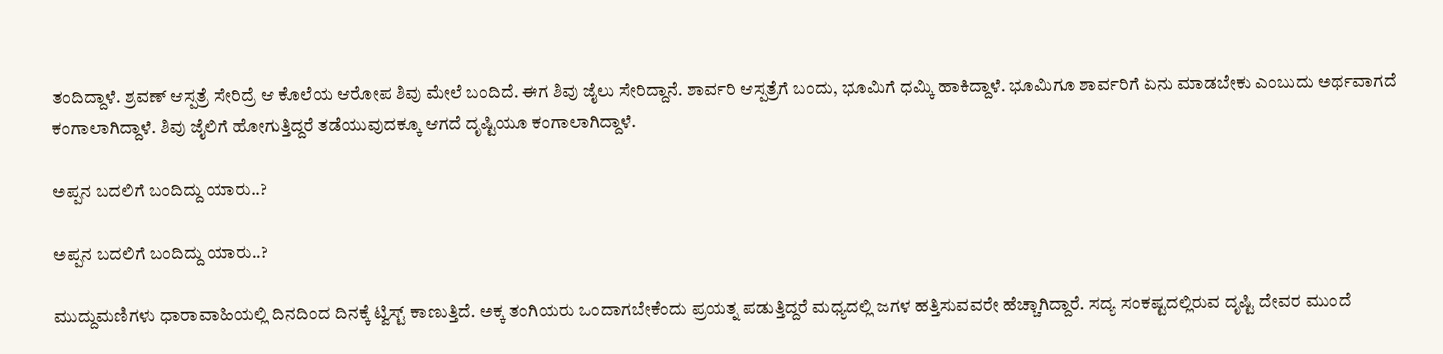ತಂದಿದ್ದಾಳೆ. ಶ್ರವಣ್ ಆಸ್ಪತ್ರೆ ಸೇರಿದ್ರೆ ಆ ಕೊಲೆಯ ಆರೋಪ ಶಿವು ಮೇಲೆ ಬಂದಿದೆ. ಈಗ ಶಿವು ಜೈಲು ಸೇರಿದ್ದಾನೆ. ಶಾರ್ವರಿ ಆಸ್ಪತ್ರೆಗೆ ಬಂದು, ಭೂಮಿಗೆ ಧಮ್ಕಿ ಹಾಕಿದ್ದಾಳೆ. ಭೂಮಿಗೂ ಶಾರ್ವರಿಗೆ ಏನು ಮಾಡಬೇಕು ಎಂಬುದು ಅರ್ಥವಾಗದೆ ಕಂಗಾಲಾಗಿದ್ದಾಳೆ. ಶಿವು ಜೈಲಿಗೆ ಹೋಗುತ್ತಿದ್ದರೆ ತಡೆಯುವುದಕ್ಕೂ ಆಗದೆ ದೃಷ್ಟಿಯೂ ಕಂಗಾಲಾಗಿದ್ದಾಳೆ.

ಅಪ್ಪನ ಬದಲಿಗೆ ಬಂದಿದ್ದು ಯಾರು..?

ಅಪ್ಪನ ಬದಲಿಗೆ ಬಂದಿದ್ದು ಯಾರು..?

ಮುದ್ದುಮಣಿಗಳು ಧಾರಾವಾಹಿಯಲ್ಲಿ ದಿನದಿಂದ ದಿನಕ್ಕೆ ಟ್ವಿಸ್ಟ್ ಕಾಣುತ್ತಿದೆ. ಅಕ್ಕ ತಂಗಿಯರು ಒಂದಾಗಬೇಕೆಂದು ಪ್ರಯತ್ನ ಪಡುತ್ತಿದ್ದರೆ ಮಧ್ಯದಲ್ಲಿ ಜಗಳ ಹತ್ತಿಸುವವರೇ ಹೆಚ್ಚಾಗಿದ್ದಾರೆ. ಸದ್ಯ ಸಂಕಷ್ಟದಲ್ಲಿರುವ ದೃಷ್ಟಿ ದೇವರ ಮುಂದೆ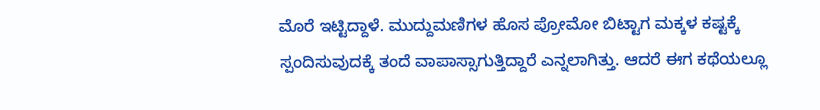ಮೊರೆ ಇಟ್ಟಿದ್ದಾಳೆ. ಮುದ್ದುಮಣಿಗಳ ಹೊಸ ಪ್ರೋಮೋ ಬಿಟ್ಟಾಗ ಮಕ್ಕಳ ಕಷ್ಟಕ್ಕೆ ಸ್ಪಂದಿಸುವುದಕ್ಕೆ ತಂದೆ ವಾಪಾಸ್ಸಾಗುತ್ತಿದ್ದಾರೆ ಎನ್ನಲಾಗಿತ್ತು. ಆದರೆ ಈಗ ಕಥೆಯಲ್ಲೂ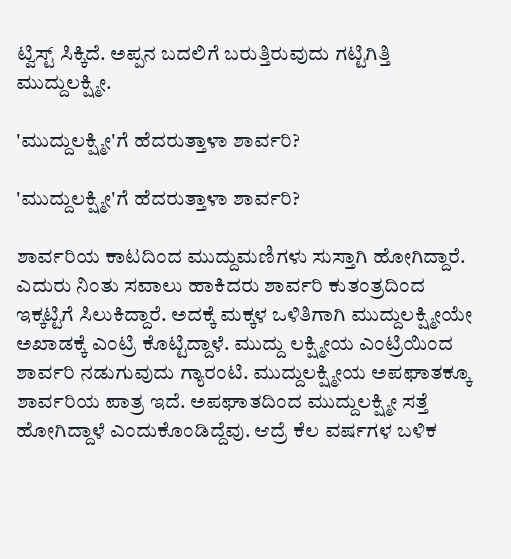ಟ್ವಿಸ್ಟ್ ಸಿಕ್ಕಿದೆ. ಅಪ್ಪನ ಬದಲಿಗೆ ಬರುತ್ತಿರುವುದು ಗಟ್ಟಿಗಿತ್ತಿ ಮುದ್ದುಲಕ್ಷ್ಮೀ.

'ಮುದ್ದುಲಕ್ಷ್ಮೀ'ಗೆ ಹೆದರುತ್ತಾಳಾ ಶಾರ್ವರಿ?

'ಮುದ್ದುಲಕ್ಷ್ಮೀ'ಗೆ ಹೆದರುತ್ತಾಳಾ ಶಾರ್ವರಿ?

ಶಾರ್ವರಿಯ ಕಾಟದಿಂದ ಮುದ್ದುಮಣಿಗಳು ಸುಸ್ತಾಗಿ ಹೋಗಿದ್ದಾರೆ. ಎದುರು ನಿಂತು ಸವಾಲು ಹಾಕಿದರು ಶಾರ್ವರಿ ಕುತಂತ್ರದಿಂದ ಇಕ್ಕಟ್ಟಿಗೆ ಸಿಲುಕಿದ್ದಾರೆ. ಅದಕ್ಕೆ ಮಕ್ಕಳ ಒಳಿತಿಗಾಗಿ ಮುದ್ದುಲಕ್ಷ್ಮೀಯೇ ಅಖಾಡಕ್ಕೆ ಎಂಟ್ರಿ ಕೊಟ್ಟಿದ್ದಾಳೆ. ಮುದ್ದು ಲಕ್ಷ್ಮೀಯ ಎಂಟ್ರಿಯಿಂದ ಶಾರ್ವರಿ ನಡುಗುವುದು ಗ್ಯಾರಂಟಿ. ಮುದ್ದುಲಕ್ಷ್ಮೀಯ ಅಪಘಾತಕ್ಕೂ ಶಾರ್ವರಿಯ ಪಾತ್ರ ಇದೆ. ಅಪಘಾತದಿಂದ ಮುದ್ದುಲಕ್ಷ್ಮೀ ಸತ್ತೆ ಹೋಗಿದ್ದಾಳೆ ಎಂದುಕೊಂಡಿದ್ದೆವು. ಆದ್ರೆ ಕೆಲ ವರ್ಷಗಳ ಬಳಿಕ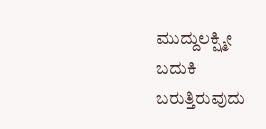ಮುದ್ದುಲಕ್ಷ್ಮೀ ಬದುಕಿ ಬರುತ್ತಿರುವುದು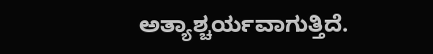ಅತ್ಯಾಶ್ಚರ್ಯವಾಗುತ್ತಿದೆ.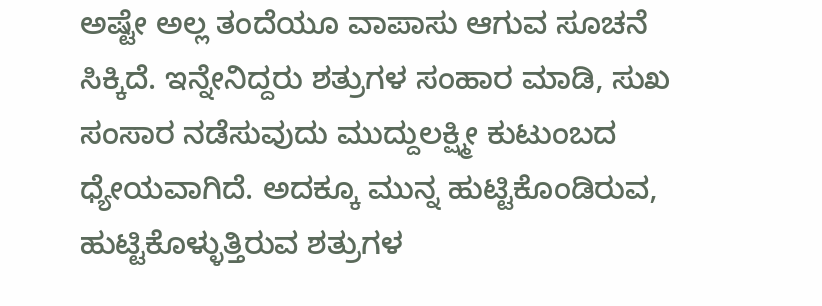ಅಷ್ಟೇ ಅಲ್ಲ ತಂದೆಯೂ ವಾಪಾಸು ಆಗುವ ಸೂಚನೆ ಸಿಕ್ಕಿದೆ. ಇನ್ನೇನಿದ್ದರು ಶತ್ರುಗಳ ಸಂಹಾರ ಮಾಡಿ, ಸುಖ ಸಂಸಾರ ನಡೆಸುವುದು ಮುದ್ದುಲಕ್ಷ್ಮೀ ಕುಟುಂಬದ ಧ್ಯೇಯವಾಗಿದೆ. ಅದಕ್ಕೂ ಮುನ್ನ ಹುಟ್ಟಿಕೊಂಡಿರುವ, ಹುಟ್ಟಿಕೊಳ್ಳುತ್ತಿರುವ ಶತ್ರುಗಳ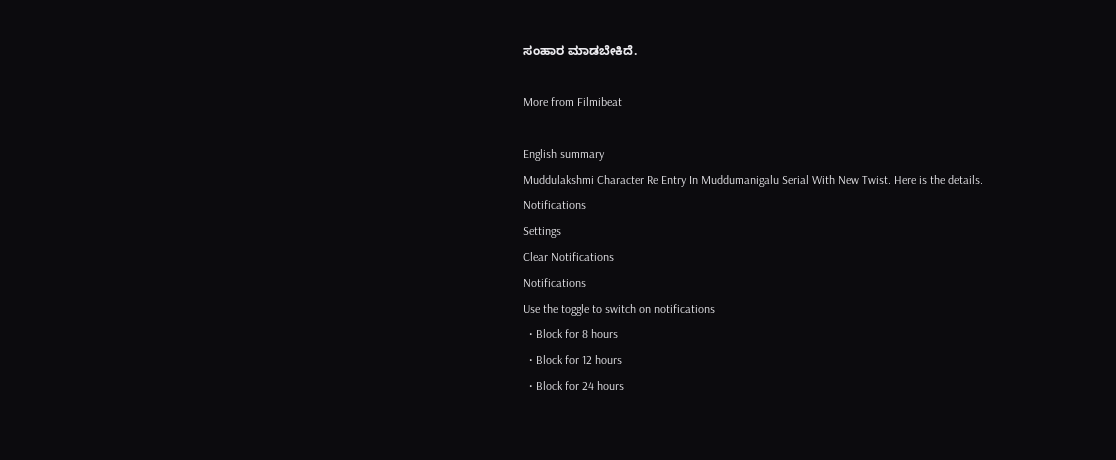ಸಂಹಾರ ಮಾಡಬೇಕಿದೆ.

More from Filmibeat

English summary
Muddulakshmi Character Re Entry In Muddumanigalu Serial With New Twist. Here is the details.
Notifications
Settings
Clear Notifications
Notifications
Use the toggle to switch on notifications
  • Block for 8 hours
  • Block for 12 hours
  • Block for 24 hours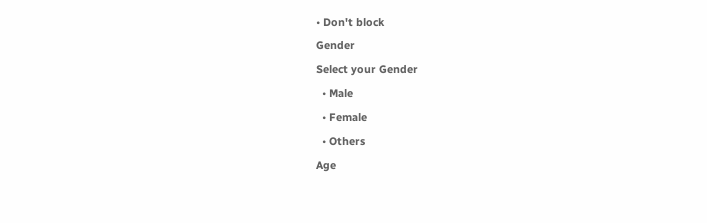• Don't block
Gender
Select your Gender
  • Male
  • Female
  • Others
Age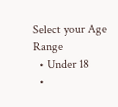Select your Age Range
  • Under 18
  •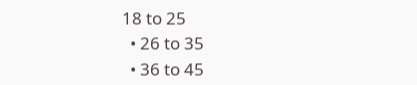18 to 25
  • 26 to 35
  • 36 to 45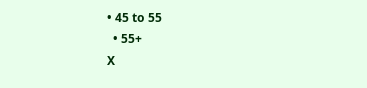• 45 to 55
  • 55+
X